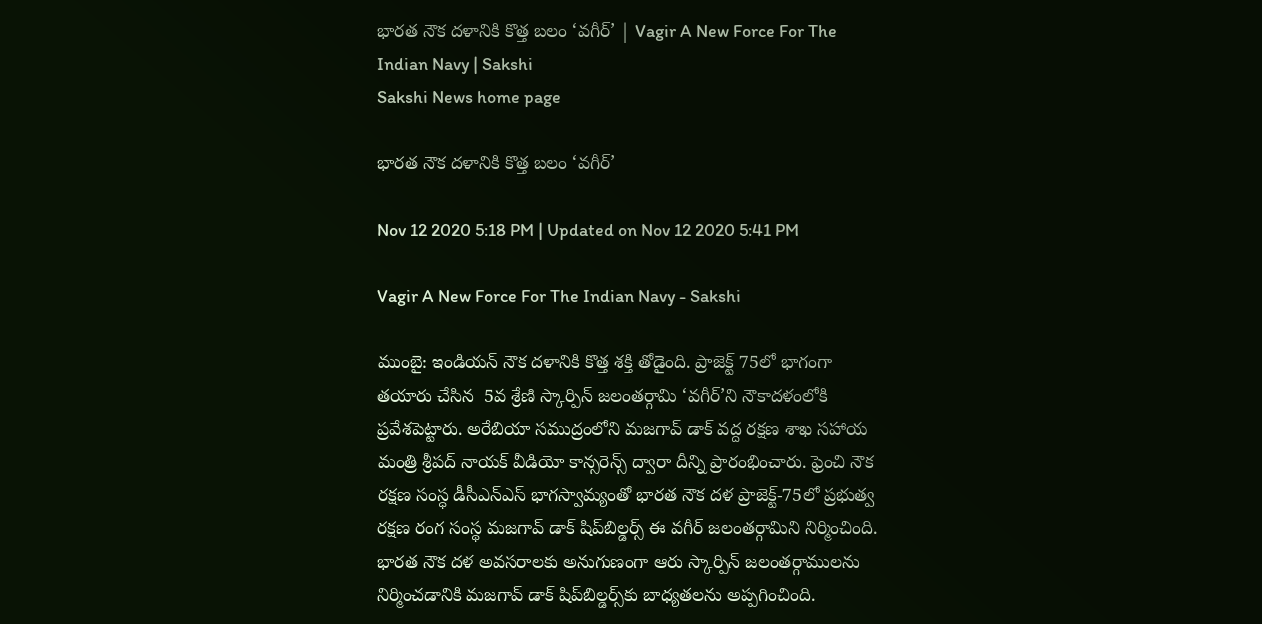భారత నౌక దళానికి కొత్త బలం ‘వగీర్‌’ | Vagir A New Force For The Indian Navy | Sakshi
Sakshi News home page

భారత నౌక దళానికి కొత్త బలం ‘వగీర్‌’

Nov 12 2020 5:18 PM | Updated on Nov 12 2020 5:41 PM

Vagir A New Force For The Indian Navy - Sakshi

ముంబై: ఇండియన్‌ నౌక దళానికి కొత్త శక్తి తోడైంది. ప్రాజెక్ట్‌ 75లో భాగంగా తయారు చేసిన  5వ శ్రేణి స్కార్పిన్‌ జలంతర్గామి ‘వగీర్‌’ని నౌకాదళంలోకి ప్రవేశపెట్టారు. అరేబియా సముద్రంలోని మజగావ్‌ డాక్‌ వద్ద రక్షణ శాఖ సహాయ మంత్రి శ్రీపద్‌ నాయక్‌ వీడియో కాన్సరెన్స్‌ ద్వారా దీన్ని ప్రారంభించారు. ఫ్రెంచి నౌక రక్షణ సంస్ధ డీసీఎన్‌ఎస్‌ భాగస్వామ్యంతో భారత నౌక దళ ప్రాజెక్ట్‌-75లో ప్రభుత్వ రక్షణ రంగ సంస్థ మజగావ్‌ డాక్‌ షిప్‌బిల్డర్స్‌ ఈ వగీర్‌ జలంతర్గామిని నిర్మించింది. భారత నౌక దళ అవసరాలకు అనుగుణంగా ఆరు స్కార్పిన్‌ జలంతర్గాములను నిర్మించడానికి మజగావ్‌ డాక్‌ షిప్‌బిల్డర్స్‌కు బాధ్యతలను అప్పగించింది.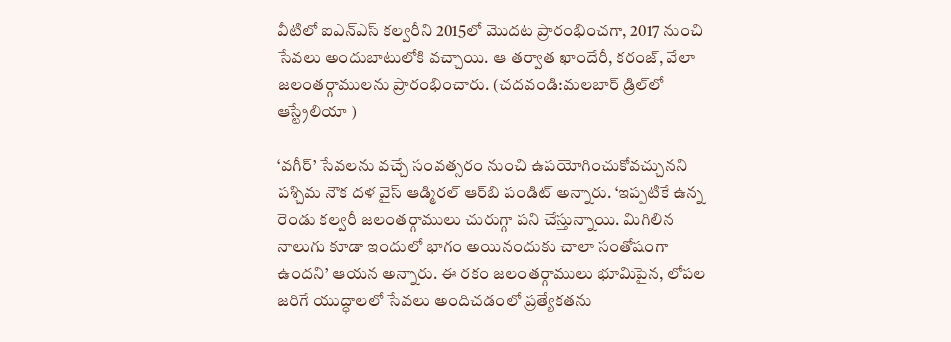వీటిలో ఐఎన్‌ఎస్‌ కల్వరీని 2015లో మొదట ప్రారంభించగా, 2017 నుంచి సేవలు అందుబాటులోకి వచ్చాయి. ఆ తర్వాత ఖాందేరీ, కరంజ్‌, వేలా జలంతర్గాములను ప్రారంభించారు. (చదవండి:మలబార్‌ డ్రిల్‌లో ఆస్ట్రేలియా )

‘వగీర్’ సేవలను వచ్చే సంవత్సరం నుంచి ఉపయోగించుకోవచ్చునని పశ్చిమ నౌక దళ వైస్‌ ఆడ్మిరల్‌ ఆర్‌బి పండిట్‌ అన్నారు. ‘ఇప్పటికే ఉన్న రెండు కల్వరీ జలంతర్గాములు చురుగ్గా పని చేస్తున్నాయి. మిగిలిన నాలుగు కూడా ఇందులో భాగం అయినందుకు చాలా సంతోషంగా ఉందని’ ఆయన అన్నారు. ఈ రకం జలంతర్గాములు భూమిపైన, లోపల జరిగే యుద్ధాలలో సేవలు అందిచడంలో ప్రత్యేకతను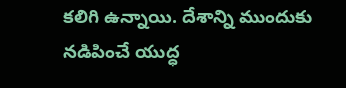కలిగి ఉన్నాయి. దేశాన్ని ముందుకు నడిపించే యుద్ధ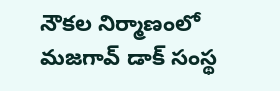నౌకల నిర్మాణంలో మజగావ్‌ డాక్‌ సంస్థ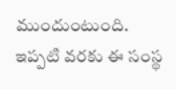ముందుంటుంది. ఇప్పటి వరకు ఈ సంస్థ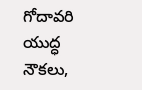గోదావరి యుద్ధ నౌకలు,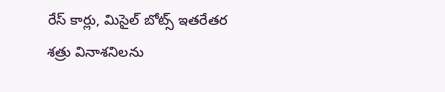రేస్‌ కార్లు, మిసైల్‌ బోట్స్‌ ఇతరేతర శత్రు వినాశనిలను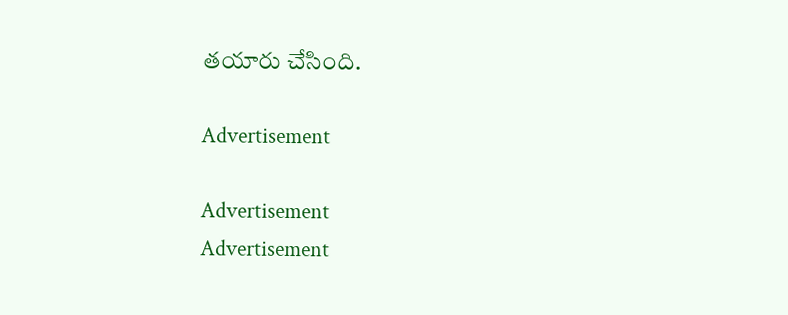తయారు చేసింది.

Advertisement

Advertisement
Advertisement